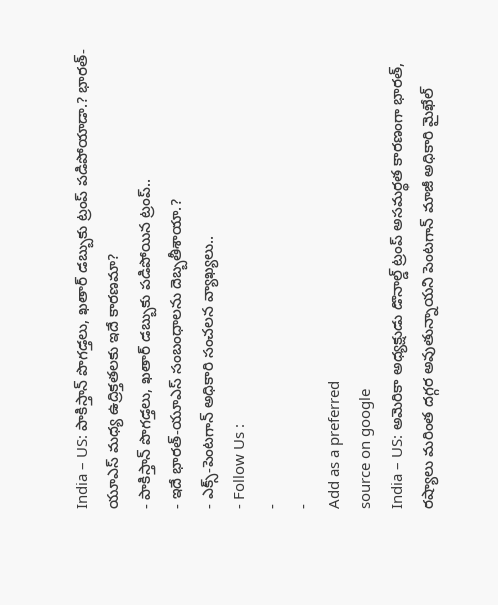India – US: పాకిస్తాన్ పొగడ్తలు, ఖతార్ డబ్బుకు ట్రంప్ పడిపోయాడా.? భారత్-యూఎస్ మధ్య ఉద్రిక్తతలకు ఇదే కారణమా?
- పాకిస్తాన్ పొగడ్తలు, ఖతార్ డబ్బుకు పడిపోయిన ట్రంప్..
- ఇదే భారత్-యూఎస్ సంబంధాలను దెబ్బతీశాయా.?
- ఎక్స్-పెంటగాన్ అధికారి సంచలన వ్యాఖ్యలు..
- Follow Us :
-
-
Add as a preferred
source on google
India – US: అమెరికా అధ్యక్షుడు డొనాల్డ్ ట్రంప్ అసమర్థత కారణంగా భారత్, రష్యాలు మరింత దగ్గర అవుతున్నాయని పెంటగాన్ మాజీ అధికారి మైఖేల్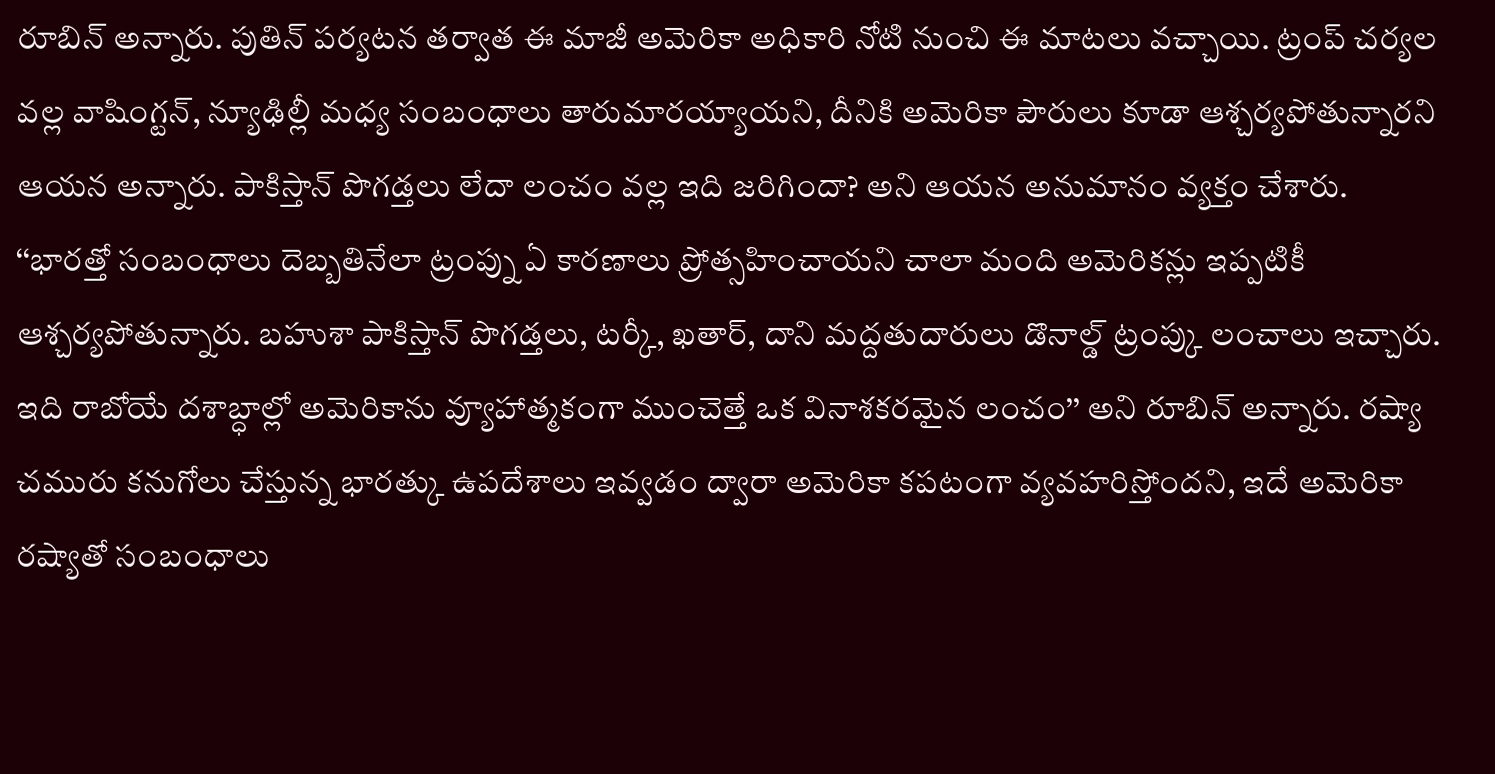రూబిన్ అన్నారు. పుతిన్ పర్యటన తర్వాత ఈ మాజీ అమెరికా అధికారి నోటి నుంచి ఈ మాటలు వచ్చాయి. ట్రంప్ చర్యల వల్ల వాషింగ్టన్, న్యూఢిల్లీ మధ్య సంబంధాలు తారుమారయ్యాయని, దీనికి అమెరికా పౌరులు కూడా ఆశ్చర్యపోతున్నారని ఆయన అన్నారు. పాకిస్తాన్ పొగడ్తలు లేదా లంచం వల్ల ఇది జరిగిందా? అని ఆయన అనుమానం వ్యక్తం చేశారు.
‘‘భారత్తో సంబంధాలు దెబ్బతినేలా ట్రంప్ను ఏ కారణాలు ప్రోత్సహించాయని చాలా మంది అమెరికన్లు ఇప్పటికీ ఆశ్చర్యపోతున్నారు. బహుశా పాకిస్తాన్ పొగడ్తలు, టర్కీ, ఖతార్, దాని మద్దతుదారులు డొనాల్డ్ ట్రంప్కు లంచాలు ఇచ్చారు. ఇది రాబోయే దశాబ్ధాల్లో అమెరికాను వ్యూహాత్మకంగా ముంచెత్తే ఒక వినాశకరమైన లంచం’’ అని రూబిన్ అన్నారు. రష్యా చమురు కనుగోలు చేస్తున్న భారత్కు ఉపదేశాలు ఇవ్వడం ద్వారా అమెరికా కపటంగా వ్యవహరిస్తోందని, ఇదే అమెరికా రష్యాతో సంబంధాలు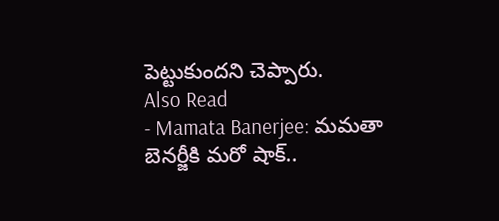పెట్టుకుందని చెప్పారు.
Also Read
- Mamata Banerjee: మమతా బెనర్జీకి మరో షాక్..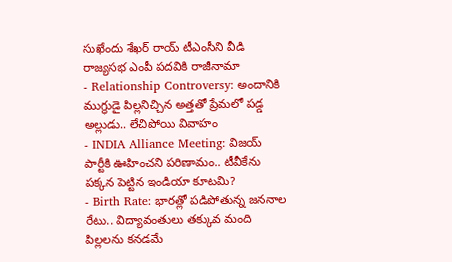సుఖేందు శేఖర్ రాయ్ టీఎంసీని వీడి రాజ్యసభ ఎంపీ పదవికి రాజీనామా
- Relationship Controversy: అందానికి ముగ్ధుడై పిల్లనిచ్చిన అత్తతో ప్రేమలో పడ్డ అల్లుడు.. లేచిపోయి వివాహం
- INDIA Alliance Meeting: విజయ్ పార్టీకి ఊహించని పరిణామం.. టీవీకేను పక్కన పెట్టిన ఇండియా కూటమి?
- Birth Rate: భారత్లో పడిపోతున్న జననాల రేటు.. విద్యావంతులు తక్కువ మంది పిల్లలను కనడమే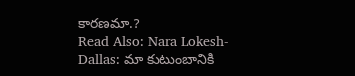కారణమా.?
Read Also: Nara Lokesh-Dallas: మా కుటుంబానికి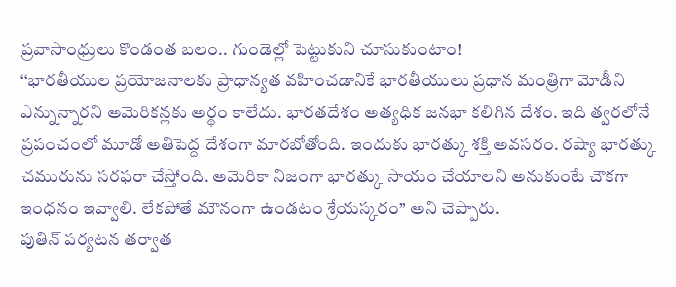ప్రవాసాంధ్రులు కొండంత బలం.. గుండెల్లో పెట్టుకుని చూసుకుంటాం!
‘‘భారతీయుల ప్రయోజనాలకు ప్రాధాన్యత వహించడానికే భారతీయులు ప్రధాన మంత్రిగా మోడీని ఎన్నున్నారని అమెరికన్లకు అర్థం కాలేదు. భారతదేశం అత్యధిక జనభా కలిగిన దేశం. ఇది త్వరలోనే ప్రపంచంలో మూడో అతిపెద్ద దేశంగా మారబోతోంది. ఇందుకు భారత్కు శక్తి అవసరం. రష్యా భారత్కు చమురును సరఫరా చేస్తోంది. అమెరికా నిజంగా భారత్కు సాయం చేయాలని అనుకుంటే చౌకగా ఇంధనం ఇవ్వాలి. లేకపోతే మౌనంగా ఉండటం శ్రేయస్కరం’’ అని చెప్పారు.
పుతిన్ పర్యటన తర్వాత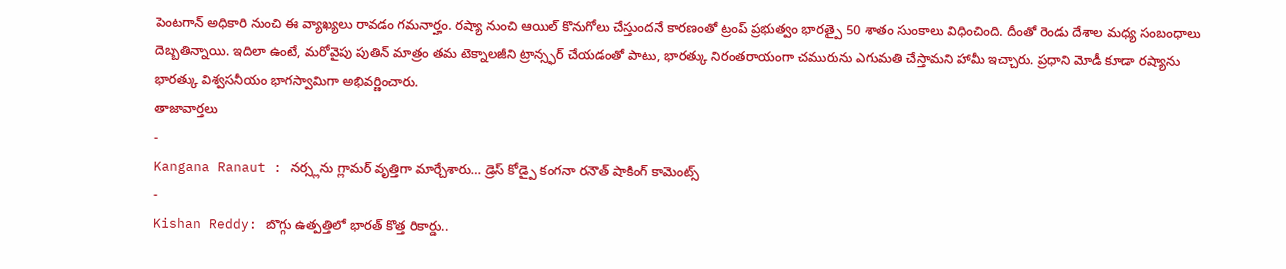పెంటగాన్ అధికారి నుంచి ఈ వ్యాఖ్యలు రావడం గమనార్హం. రష్యా నుంచి ఆయిల్ కొనుగోలు చేస్తుందనే కారణంతో ట్రంప్ ప్రభుత్వం భారత్పై 50 శాతం సుంకాలు విధించింది. దీంతో రెండు దేశాల మధ్య సంబంధాలు దెబ్బతిన్నాయి. ఇదిలా ఉంటే, మరోవైపు పుతిన్ మాత్రం తమ టెక్నాలజీని ట్రాన్స్ఫర్ చేయడంతో పాటు, భారత్కు నిరంతరాయంగా చమురును ఎగుమతి చేస్తామని హామీ ఇచ్చారు. ప్రధాని మోడీ కూడా రష్యాను భారత్కు విశ్వసనీయం భాగస్వామిగా అభివర్ణించారు.
తాజావార్తలు
-
Kangana Ranaut : నర్స్లను గ్లామర్ వృత్తిగా మార్చేశారు… డ్రెస్ కోడ్పై కంగనా రనౌత్ షాకింగ్ కామెంట్స్
-
Kishan Reddy: బొగ్గు ఉత్పత్తిలో భారత్ కొత్త రికార్డు..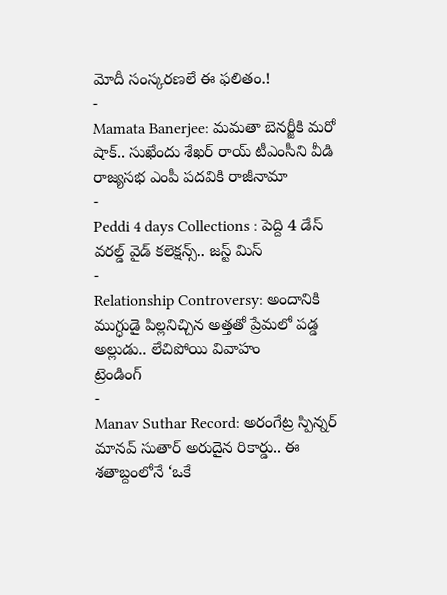మోదీ సంస్కరణలే ఈ ఫలితం.!
-
Mamata Banerjee: మమతా బెనర్జీకి మరో షాక్.. సుఖేందు శేఖర్ రాయ్ టీఎంసీని వీడి రాజ్యసభ ఎంపీ పదవికి రాజీనామా
-
Peddi 4 days Collections : పెద్ది 4 డేస్ వరల్డ్ వైడ్ కలెక్షన్స్.. జస్ట్ మిస్
-
Relationship Controversy: అందానికి ముగ్ధుడై పిల్లనిచ్చిన అత్తతో ప్రేమలో పడ్డ అల్లుడు.. లేచిపోయి వివాహం
ట్రెండింగ్
-
Manav Suthar Record: అరంగేట్ర స్పిన్నర్ మానవ్ సుతార్ అరుదైన రికార్డు.. ఈ శతాబ్దంలోనే ‘ఒకే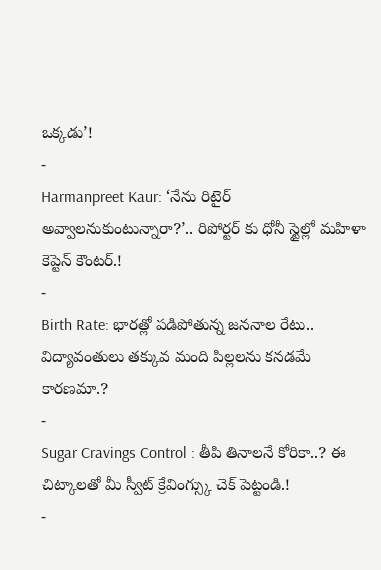ఒక్కడు’!
-
Harmanpreet Kaur: ‘నేను రిటైర్ అవ్వాలనుకుంటున్నారా?’.. రిపోర్టర్ కు ధోనీ స్టైల్లో మహిళా కెప్టెన్ కౌంటర్.!
-
Birth Rate: భారత్లో పడిపోతున్న జననాల రేటు.. విద్యావంతులు తక్కువ మంది పిల్లలను కనడమే కారణమా.?
-
Sugar Cravings Control : తీపి తినాలనే కోరికా..? ఈ చిట్కాలతో మీ స్వీట్ క్రేవింగ్స్కు చెక్ పెట్టండి.!
-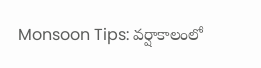Monsoon Tips: వర్షాకాలంలో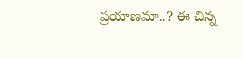ప్రయాణమా..? ఈ చిన్న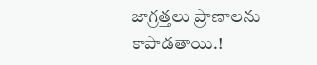జాగ్రత్తలు ప్రాణాలను కాపాడతాయి.!